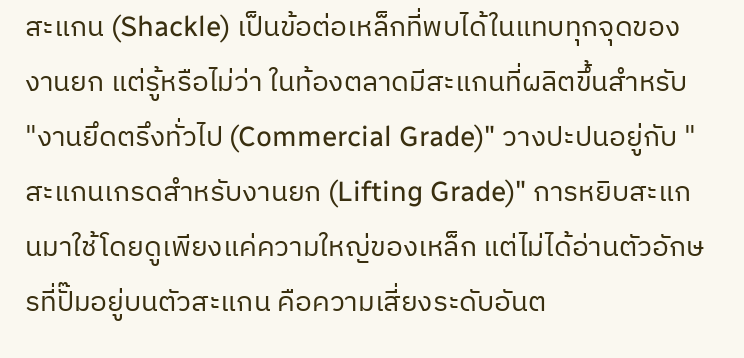สะแกน (Shackle) เป็นข้อต่อเหล็กที่พบได้ในแทบทุกจุดของงานยก แต่รู้หรือไม่ว่า ในท้องตลาดมีสะแกนที่ผลิตขึ้นสำหรับ "งานยึดตรึงทั่วไป (Commercial Grade)" วางปะปนอยู่กับ "สะแกนเกรดสำหรับงานยก (Lifting Grade)" การหยิบสะแกนมาใช้โดยดูเพียงแค่ความใหญ่ของเหล็ก แต่ไม่ได้อ่านตัวอักษรที่ปั๊มอยู่บนตัวสะแกน คือความเสี่ยงระดับอันต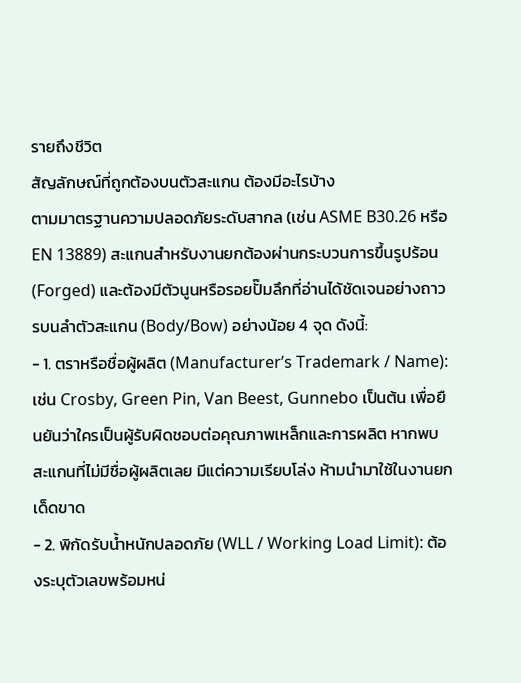รายถึงชีวิต
สัญลักษณ์ที่ถูกต้องบนตัวสะแกน ต้องมีอะไรบ้าง
ตามมาตรฐานความปลอดภัยระดับสากล (เช่น ASME B30.26 หรือ EN 13889) สะแกนสำหรับงานยกต้องผ่านกระบวนการขึ้นรูปร้อน (Forged) และต้องมีตัวนูนหรือรอยปั๊มลึกที่อ่านได้ชัดเจนอย่างถาวรบนลำตัวสะแกน (Body/Bow) อย่างน้อย 4 จุด ดังนี้:
- 1. ตราหรือชื่อผู้ผลิต (Manufacturer’s Trademark / Name): เช่น Crosby, Green Pin, Van Beest, Gunnebo เป็นต้น เพื่อยืนยันว่าใครเป็นผู้รับผิดชอบต่อคุณภาพเหล็กและการผลิต หากพบสะแกนที่ไม่มีชื่อผู้ผลิตเลย มีแต่ความเรียบโล่ง ห้ามนำมาใช้ในงานยกเด็ดขาด
- 2. พิกัดรับน้ำหนักปลอดภัย (WLL / Working Load Limit): ต้องระบุตัวเลขพร้อมหน่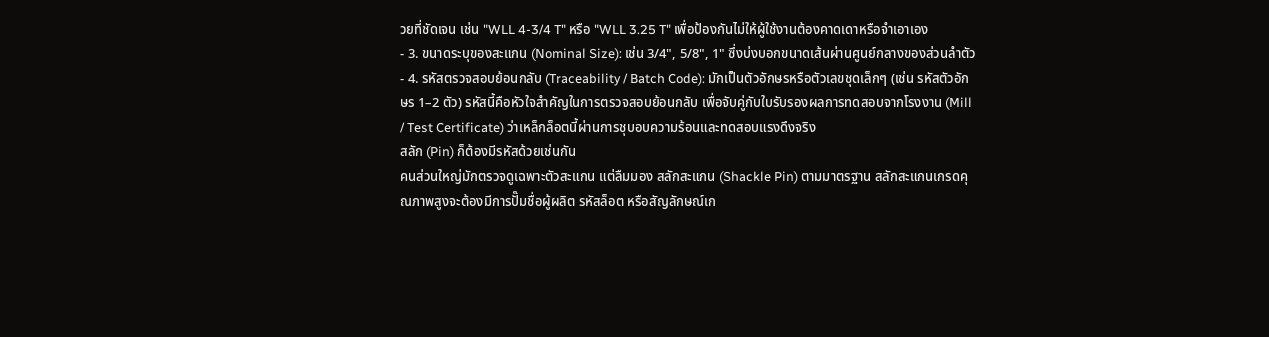วยที่ชัดเจน เช่น "WLL 4-3/4 T" หรือ "WLL 3.25 T" เพื่อป้องกันไม่ให้ผู้ใช้งานต้องคาดเดาหรือจำเอาเอง
- 3. ขนาดระบุของสะแกน (Nominal Size): เช่น 3/4", 5/8", 1" ซึ่งบ่งบอกขนาดเส้นผ่านศูนย์กลางของส่วนลำตัว
- 4. รหัสตรวจสอบย้อนกลับ (Traceability / Batch Code): มักเป็นตัวอักษรหรือตัวเลขชุดเล็กๆ (เช่น รหัสตัวอักษร 1–2 ตัว) รหัสนี้คือหัวใจสำคัญในการตรวจสอบย้อนกลับ เพื่อจับคู่กับใบรับรองผลการทดสอบจากโรงงาน (Mill / Test Certificate) ว่าเหล็กล็อตนี้ผ่านการชุบอบความร้อนและทดสอบแรงดึงจริง
สลัก (Pin) ก็ต้องมีรหัสด้วยเช่นกัน
คนส่วนใหญ่มักตรวจดูเฉพาะตัวสะแกน แต่ลืมมอง สลักสะแกน (Shackle Pin) ตามมาตรฐาน สลักสะแกนเกรดคุณภาพสูงจะต้องมีการปั๊มชื่อผู้ผลิต รหัสล็อต หรือสัญลักษณ์เก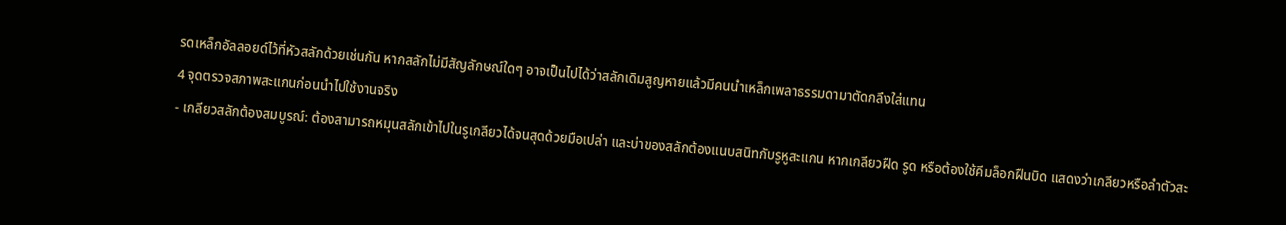รดเหล็กอัลลอยด์ไว้ที่หัวสลักด้วยเช่นกัน หากสลักไม่มีสัญลักษณ์ใดๆ อาจเป็นไปได้ว่าสลักเดิมสูญหายแล้วมีคนนำเหล็กเพลาธรรมดามาตัดกลึงใส่แทน
4 จุดตรวจสภาพสะแกนก่อนนำไปใช้งานจริง
- เกลียวสลักต้องสมบูรณ์: ต้องสามารถหมุนสลักเข้าไปในรูเกลียวได้จนสุดด้วยมือเปล่า และบ่าของสลักต้องแนบสนิทกับรูหูสะแกน หากเกลียวฝืด รูด หรือต้องใช้คีมล็อกฝืนบิด แสดงว่าเกลียวหรือลำตัวสะ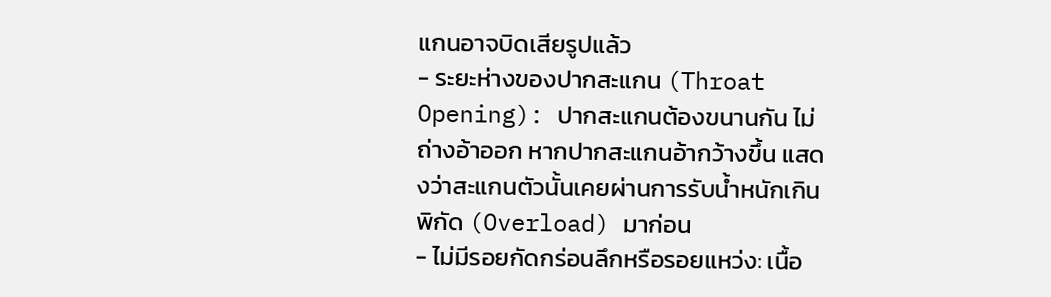แกนอาจบิดเสียรูปแล้ว
- ระยะห่างของปากสะแกน (Throat Opening): ปากสะแกนต้องขนานกัน ไม่ถ่างอ้าออก หากปากสะแกนอ้ากว้างขึ้น แสดงว่าสะแกนตัวนั้นเคยผ่านการรับน้ำหนักเกินพิกัด (Overload) มาก่อน
- ไม่มีรอยกัดกร่อนลึกหรือรอยแหว่ง: เนื้อ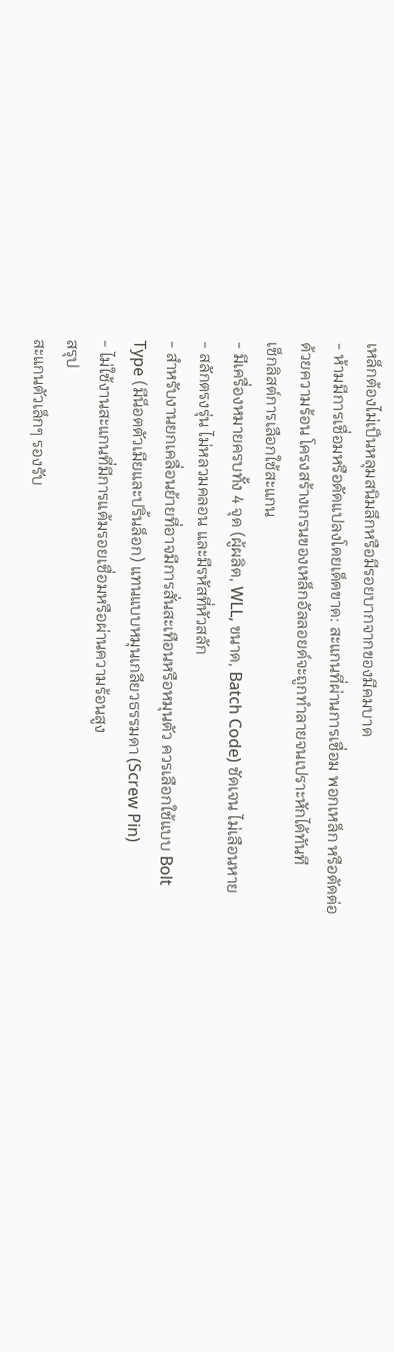เหล็กต้องไม่เป็นหลุมสนิมลึกหรือมีรอยบากจากของมีคมบาด
- ห้ามมีการเชื่อมหรือดัดแปลงโดยเด็ดขาด: สะแกนที่ผ่านการเชื่อม พอกเหล็ก หรือตัดต่อด้วยความร้อน โครงสร้างเกรนของเหล็กอัลลอยด์จะถูกทำลายจนเปราะหักได้ทันที
เช็กลิสต์การเลือกใช้สะแกน
- มีเครื่องหมายครบทั้ง 4 จุด (ผู้ผลิต, WLL, ขนาด, Batch Code) ชัดเจน ไม่เลือนหาย
- สลักตรงรุ่น ไม่หลวมคลอน และมีรหัสที่หัวสลัก
- สำหรับงานยกเคลื่อนย้ายที่อาจมีการสั่นสะเทือนหรือหมุนตัว ควรเลือกใช้แบบ Bolt Type (มีน็อตตัวเมียและปริ้นล็อก) แทนแบบหมุนเกลียวธรรมดา (Screw Pin)
- ไม่ใช้งานสะแกนที่มีการแต้มรอยเชื่อมหรือผ่านความร้อนสูง
สรุป
สะแกนตัวเล็กๆ รองรับ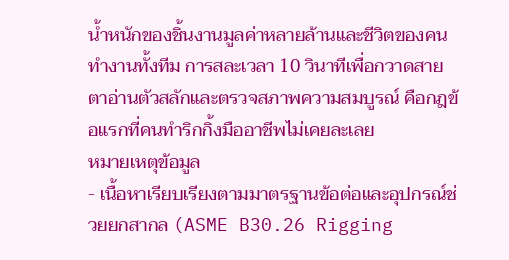น้ำหนักของชิ้นงานมูลค่าหลายล้านและชีวิตของคนทำงานทั้งทีม การสละเวลา 10 วินาทีเพื่อกวาดสายตาอ่านตัวสลักและตรวจสภาพความสมบูรณ์ คือกฎข้อแรกที่คนทำริกกิ้งมืออาชีพไม่เคยละเลย
หมายเหตุข้อมูล
- เนื้อหาเรียบเรียงตามมาตรฐานข้อต่อและอุปกรณ์ช่วยยกสากล (ASME B30.26 Rigging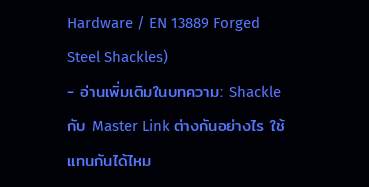Hardware / EN 13889 Forged Steel Shackles)
- อ่านเพิ่มเติมในบทความ: Shackle กับ Master Link ต่างกันอย่างไร ใช้แทนกันได้ไหม